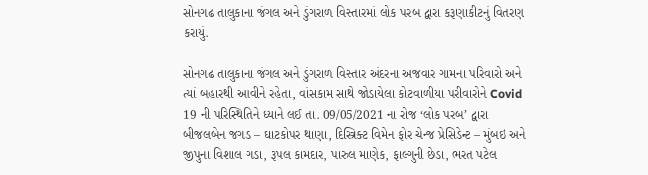સોનગઢ તાલુકાના જંગલ અને ડુંગરાળ વિસ્તારમાં લોક પરબ દ્વારા કરૂણાકીટનું વિતરણ કરાયું.

સોનગઢ તાલુકાના જંગલ અને ડુંગરાળ વિસ્તાર અંદરના અજવાર ગામના પરિવારો અને ત્યાં બહારથી આવીને રહેતા, વાંસકામ સાથે જોડાયેલા કોટવાળીયા પરીવારોને Covid 19 ની પરિસ્થિતિને ધ્યાને લઈ તા. 09/05/2021 ના રોજ ‘લોક પરબ’ દ્વારા બીજલબેન જગડ – ઘાટકોપર થાણા, દિસ્ત્રિક્ટ વિમેન ફોર ચેન્જ પ્રેસિડેન્ટ – મુંબઇ અને જીપુના વિશાલ ગડા, રૂપલ કામદાર, પારુલ માણેક, ફાલ્ગુની છેડા, ભરત પટેલ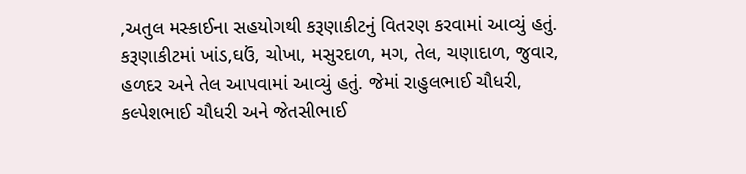,અતુલ મસ્કાઈના સહયોગથી કરૂણાકીટનું વિતરણ કરવામાં આવ્યું હતું. કરૂણાકીટમાં ખાંડ,ઘઉં, ચોખા, મસુરદાળ, મગ, તેલ, ચણાદાળ, જુવાર, હળદર અને તેલ આપવામાં આવ્યું હતું. જેમાં રાહુલભાઈ ચૌધરી, કલ્પેશભાઈ ચૌધરી અને જેતસીભાઈ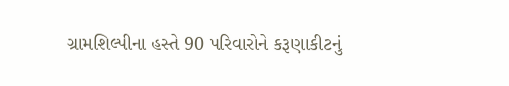ગ્રામશિલ્પીના હસ્તે 90 પરિવારોને કરૂણાકીટનું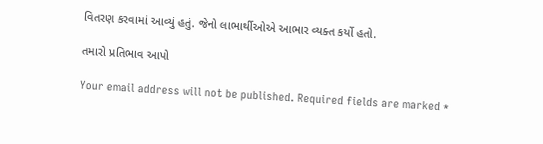વિતરણ કરવામાં આવ્યું હતું. જેનો લાભાર્થીઓએ આભાર વ્યક્ત કર્યો હતો.

તમારો પ્રતિભાવ આપો

Your email address will not be published. Required fields are marked *